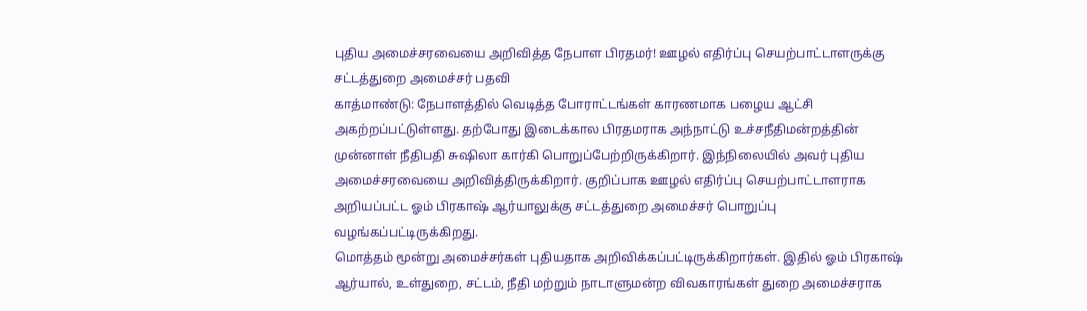புதிய அமைச்சரவையை அறிவித்த நேபாள பிரதமர்! ஊழல் எதிர்ப்பு செயற்பாட்டாளருக்கு சட்டத்துறை அமைச்சர் பதவி
காத்மாண்டு: நேபாளத்தில் வெடித்த போராட்டங்கள் காரணமாக பழைய ஆட்சி அகற்றப்பட்டுள்ளது. தற்போது இடைக்கால பிரதமராக அந்நாட்டு உச்சநீதிமன்றத்தின் முன்னாள் நீதிபதி சுஷிலா கார்கி பொறுப்பேற்றிருக்கிறார். இந்நிலையில் அவர் புதிய அமைச்சரவையை அறிவித்திருக்கிறார். குறிப்பாக ஊழல் எதிர்ப்பு செயற்பாட்டாளராக அறியப்பட்ட ஓம் பிரகாஷ் ஆர்யாலுக்கு சட்டத்துறை அமைச்சர் பொறுப்பு வழங்கப்பட்டிருக்கிறது.
மொத்தம் மூன்று அமைச்சர்கள் புதியதாக அறிவிக்கப்பட்டிருக்கிறார்கள். இதில் ஓம் பிரகாஷ் ஆர்யால், உள்துறை, சட்டம், நீதி மற்றும் நாடாளுமன்ற விவகாரங்கள் துறை அமைச்சராக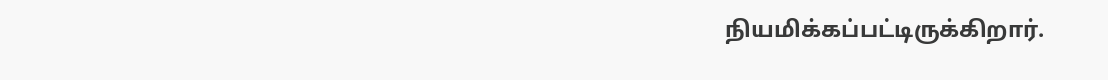நியமிக்கப்பட்டிருக்கிறார்.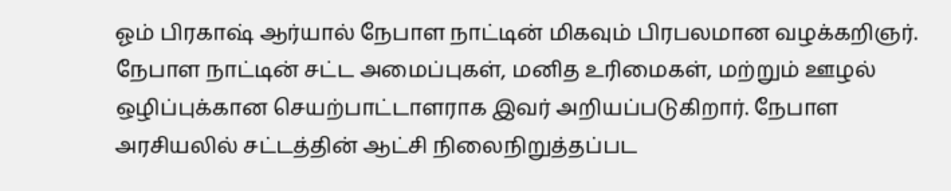ஓம் பிரகாஷ் ஆர்யால் நேபாள நாட்டின் மிகவும் பிரபலமான வழக்கறிஞர். நேபாள நாட்டின் சட்ட அமைப்புகள், மனித உரிமைகள், மற்றும் ஊழல் ஒழிப்புக்கான செயற்பாட்டாளராக இவர் அறியப்படுகிறார். நேபாள அரசியலில் சட்டத்தின் ஆட்சி நிலைநிறுத்தப்பட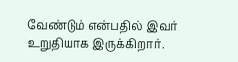வேண்டும் என்பதில் இவர் உறுதியாக இருக்கிறார்.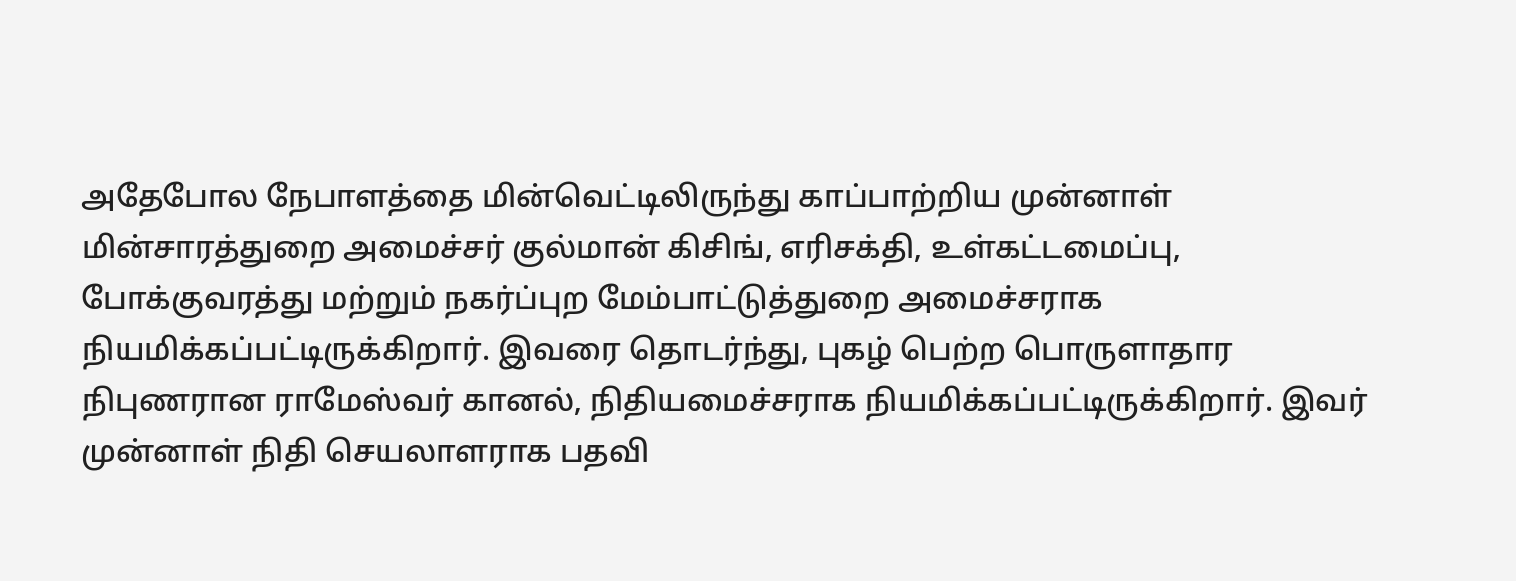அதேபோல நேபாளத்தை மின்வெட்டிலிருந்து காப்பாற்றிய முன்னாள் மின்சாரத்துறை அமைச்சர் குல்மான் கிசிங், எரிசக்தி, உள்கட்டமைப்பு, போக்குவரத்து மற்றும் நகர்ப்புற மேம்பாட்டுத்துறை அமைச்சராக நியமிக்கப்பட்டிருக்கிறார். இவரை தொடர்ந்து, புகழ் பெற்ற பொருளாதார நிபுணரான ராமேஸ்வர் கானல், நிதியமைச்சராக நியமிக்கப்பட்டிருக்கிறார். இவர் முன்னாள் நிதி செயலாளராக பதவி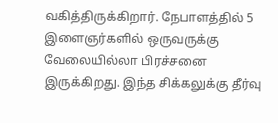வகித்திருக்கிறார். நேபாளத்தில் 5 இளைஞர்களில் ஒருவருக்கு வேலையில்லா பிரச்சனை இருக்கிறது. இந்த சிக்கலுக்கு தீர்வு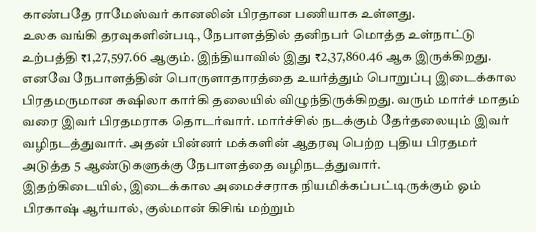காண்பதே ராமேஸ்வர் கானலின் பிரதான பணியாக உள்ளது.
உலக வங்கி தரவுகளின்படி, நேபாளத்தில் தனிநபர் மொத்த உள்நாட்டு உற்பத்தி ₹1,27,597.66 ஆகும். இந்தியாவில் இது ₹2,37,860.46 ஆக இருக்கிறது. எனவே நேபாளத்தின் பொருளாதாரத்தை உயர்த்தும் பொறுப்பு இடைக்கால பிரதமருமான சுஷிலா கார்கி தலையில் விழுந்திருக்கிறது. வரும் மார்ச் மாதம் வரை இவர் பிரதமராக தொடர்வார். மார்ச்சில் நடக்கும் தேர்தலையும் இவர் வழிநடத்துவார். அதன் பின்னர் மக்களின் ஆதரவு பெற்ற புதிய பிரதமர் அடுத்த 5 ஆண்டுகளுக்கு நேபாளத்தை வழிநடத்துவார்.
இதற்கிடையில், இடைக்கால அமைச்சராக நியமிக்கப்பட்டிருக்கும் ஓம் பிரகாஷ் ஆர்யால், குல்மான் கிசிங் மற்றும்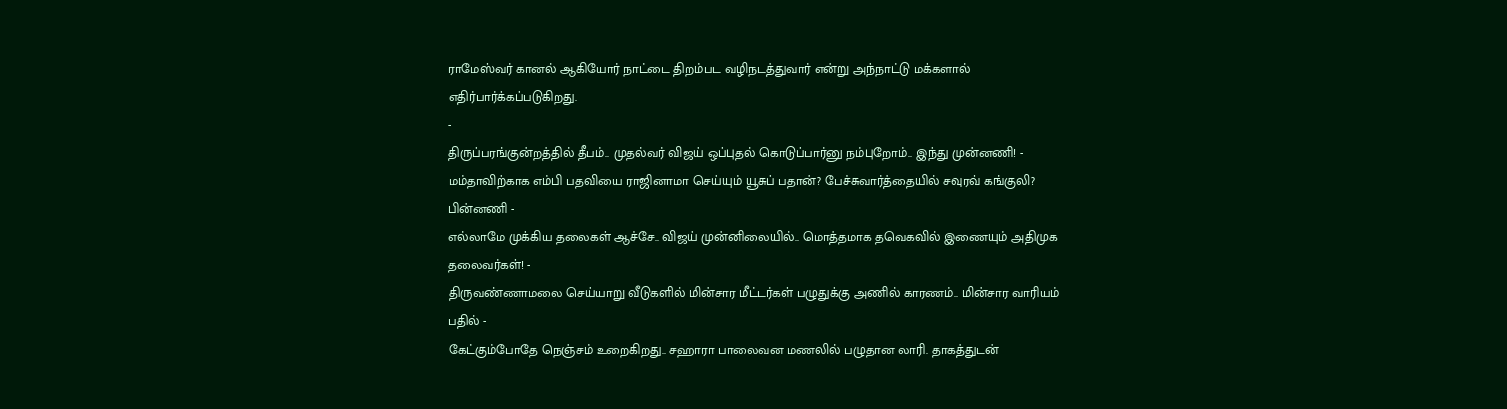ராமேஸ்வர் கானல் ஆகியோர் நாட்டை திறம்பட வழிநடத்துவார் என்று அந்நாட்டு மக்களால் எதிர்பார்க்கப்படுகிறது.
-
திருப்பரங்குன்றத்தில் தீபம்.. முதல்வர் விஜய் ஒப்புதல் கொடுப்பார்னு நம்புறோம்.. இந்து முன்னணி! -
மம்தாவிற்காக எம்பி பதவியை ராஜினாமா செய்யும் யூசுப் பதான்? பேச்சுவார்த்தையில் சவுரவ் கங்குலி? பின்னணி -
எல்லாமே முக்கிய தலைகள் ஆச்சே.. விஜய் முன்னிலையில்.. மொத்தமாக தவெகவில் இணையும் அதிமுக தலைவர்கள்! -
திருவண்ணாமலை செய்யாறு வீடுகளில் மின்சார மீட்டர்கள் பழுதுக்கு அணில் காரணம்.. மின்சார வாரியம் பதில் -
கேட்கும்போதே நெஞ்சம் உறைகிறது.. சஹாரா பாலைவன மணலில் பழுதான லாரி. தாகத்துடன்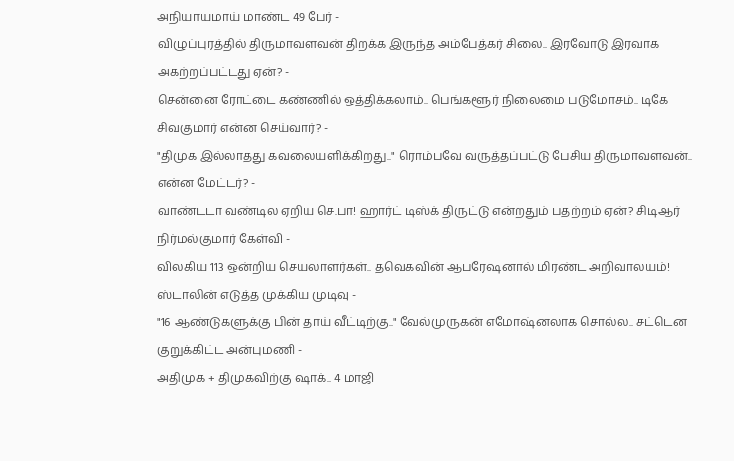அநியாயமாய் மாண்ட 49 பேர் -
விழுப்புரத்தில் திருமாவளவன் திறக்க இருந்த அம்பேத்கர் சிலை.. இரவோடு இரவாக அகற்றப்பட்டது ஏன்? -
சென்னை ரோட்டை கண்ணில் ஒத்திக்கலாம்.. பெங்களூர் நிலைமை படுமோசம்.. டிகே சிவகுமார் என்ன செய்வார்? -
"திமுக இல்லாதது கவலையளிக்கிறது.." ரொம்பவே வருத்தப்பட்டு பேசிய திருமாவளவன்.. என்ன மேட்டர்? -
வாண்டடா வண்டில ஏறிய செ.பா! ஹார்ட் டிஸ்க் திருட்டு என்றதும் பதற்றம் ஏன்? சிடிஆர் நிர்மல்குமார் கேள்வி -
விலகிய 113 ஒன்றிய செயலாளர்கள்.. தவெகவின் ஆபரேஷனால் மிரண்ட அறிவாலயம்! ஸ்டாலின் எடுத்த முக்கிய முடிவு -
"16 ஆண்டுகளுக்கு பின் தாய் வீட்டிற்கு.." வேல்முருகன் எமோஷ்னலாக சொல்ல.. சட்டென குறுக்கிட்ட அன்புமணி -
அதிமுக + திமுகவிற்கு ஷாக்.. 4 மாஜி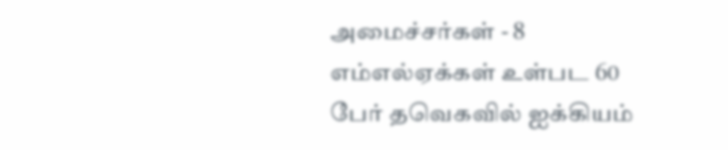அமைச்சர்கள் - 8 எம்எல்ஏக்கள் உள்பட 60 பேர் தவெகவில் ஐக்கியம்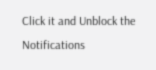Click it and Unblock the Notifications